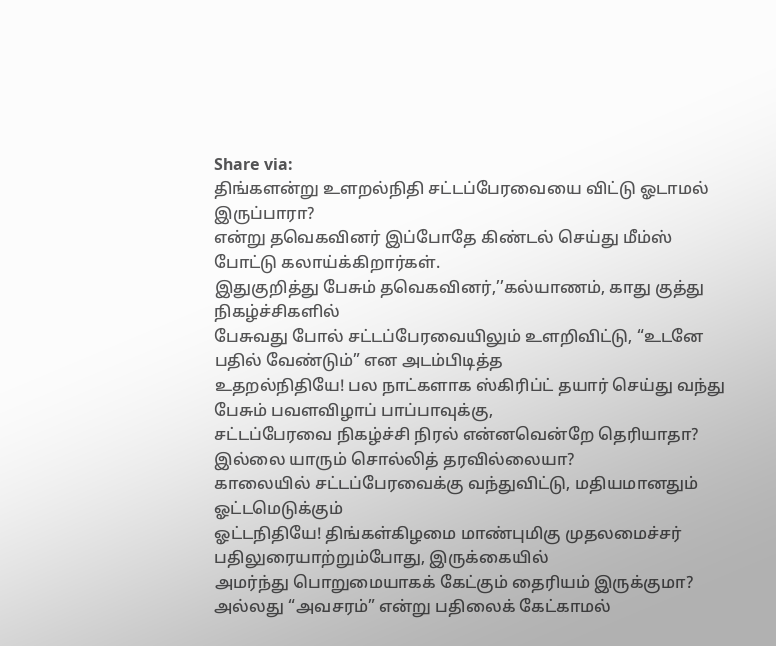Share via:
திங்களன்று உளறல்நிதி சட்டப்பேரவையை விட்டு ஓடாமல் இருப்பாரா?
என்று தவெகவினர் இப்போதே கிண்டல் செய்து மீம்ஸ் போட்டு கலாய்க்கிறார்கள்.
இதுகுறித்து பேசும் தவெகவினர்,’’கல்யாணம், காது குத்து நிகழ்ச்சிகளில்
பேசுவது போல் சட்டப்பேரவையிலும் உளறிவிட்டு, “உடனே பதில் வேண்டும்” என அடம்பிடித்த
உதறல்நிதியே! பல நாட்களாக ஸ்கிரிப்ட் தயார் செய்து வந்து பேசும் பவளவிழாப் பாப்பாவுக்கு,
சட்டப்பேரவை நிகழ்ச்சி நிரல் என்னவென்றே தெரியாதா? இல்லை யாரும் சொல்லித் தரவில்லையா?
காலையில் சட்டப்பேரவைக்கு வந்துவிட்டு, மதியமானதும் ஓட்டமெடுக்கும்
ஓட்டநிதியே! திங்கள்கிழமை மாண்புமிகு முதலமைச்சர் பதிலுரையாற்றும்போது, இருக்கையில்
அமர்ந்து பொறுமையாகக் கேட்கும் தைரியம் இருக்குமா? அல்லது “அவசரம்” என்று பதிலைக் கேட்காமல்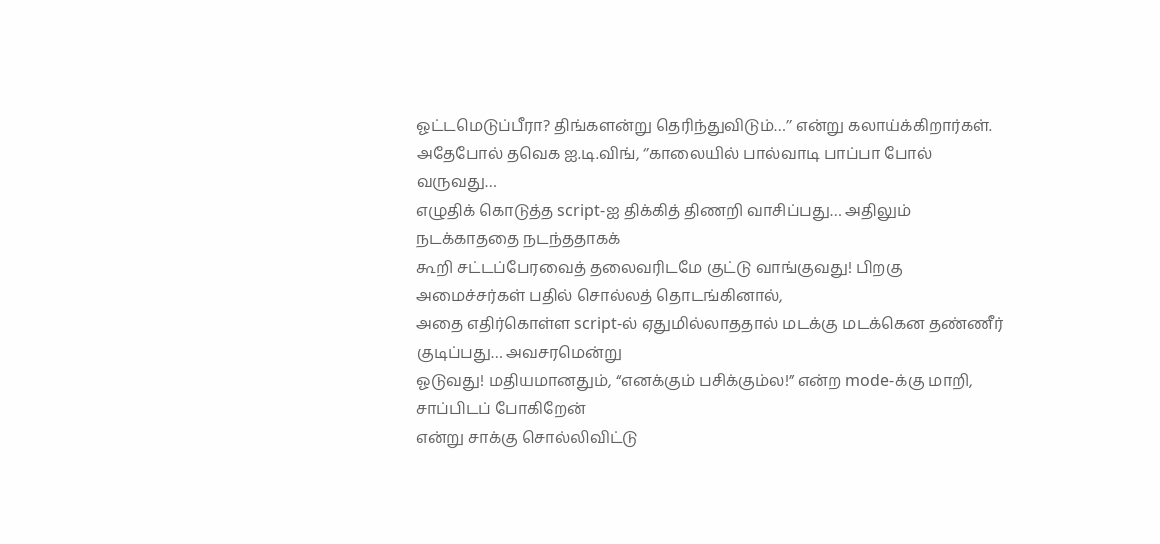ஓட்டமெடுப்பீரா? திங்களன்று தெரிந்துவிடும்…’’ என்று கலாய்க்கிறார்கள்.
அதேபோல் தவெக ஐ.டி.விங், ‘’காலையில் பால்வாடி பாப்பா போல் வருவது…
எழுதிக் கொடுத்த script-ஐ திக்கித் திணறி வாசிப்பது… அதிலும் நடக்காததை நடந்ததாகக்
கூறி சட்டப்பேரவைத் தலைவரிடமே குட்டு வாங்குவது! பிறகு அமைச்சர்கள் பதில் சொல்லத் தொடங்கினால்,
அதை எதிர்கொள்ள script-ல் ஏதுமில்லாததால் மடக்கு மடக்கென தண்ணீர் குடிப்பது… அவசரமென்று
ஓடுவது! மதியமானதும், “எனக்கும் பசிக்கும்ல!” என்ற mode-க்கு மாறி, சாப்பிடப் போகிறேன்
என்று சாக்கு சொல்லிவிட்டு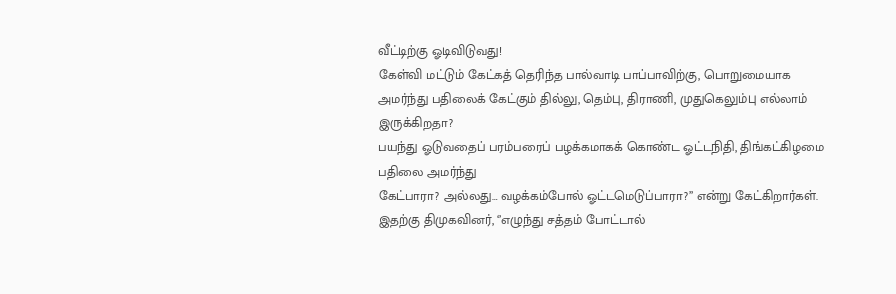வீட்டிற்கு ஓடிவிடுவது!
கேள்வி மட்டும் கேட்கத் தெரிந்த பால்வாடி பாப்பாவிற்கு, பொறுமையாக
அமர்ந்து பதிலைக் கேட்கும் தில்லு, தெம்பு, திராணி, முதுகெலும்பு எல்லாம் இருக்கிறதா?
பயந்து ஓடுவதைப் பரம்பரைப் பழக்கமாகக் கொண்ட ஓட்டநிதி, திங்கட்கிழமை பதிலை அமர்ந்து
கேட்பாரா? அல்லது… வழக்கம்போல் ஓட்டமெடுப்பாரா?’’ என்று கேட்கிறார்கள்.
இதற்கு திமுகவினர், ‘’எழுந்து சத்தம் போட்டால்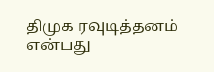திமுக ரவுடித்தனம்
என்பது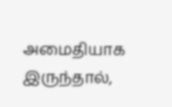அமைதியாக இருந்தால்,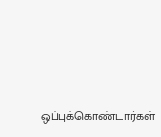ஒப்புக்கொண்டார்கள்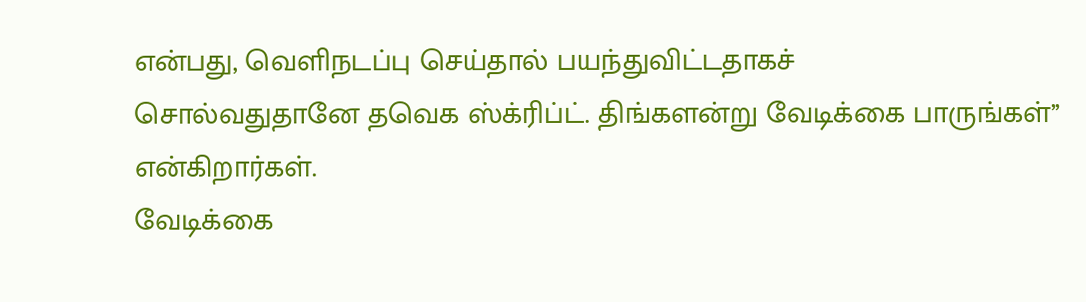என்பது, வெளிநடப்பு செய்தால் பயந்துவிட்டதாகச்
சொல்வதுதானே தவெக ஸ்க்ரிப்ட். திங்களன்று வேடிக்கை பாருங்கள்’’ என்கிறார்கள்.
வேடிக்கை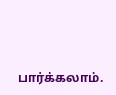பார்க்கலாம்.